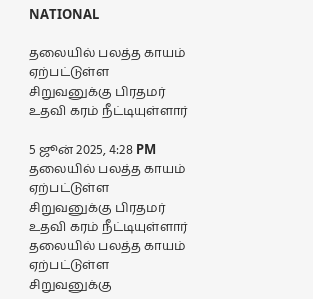NATIONAL

தலையில் பலத்த காயம் ஏற்பட்டுள்ள சிறுவனுக்கு பிரதமர் உதவி கரம் நீட்டியுள்ளார்

5 ஜூன் 2025, 4:28 PM
தலையில் பலத்த காயம் ஏற்பட்டுள்ள சிறுவனுக்கு பிரதமர் உதவி கரம் நீட்டியுள்ளார்
தலையில் பலத்த காயம் ஏற்பட்டுள்ள சிறுவனுக்கு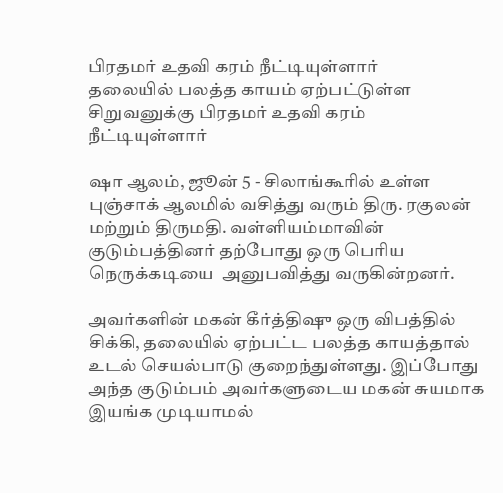பிரதமர் உதவி கரம் நீட்டியுள்ளார்
தலையில் பலத்த காயம் ஏற்பட்டுள்ள சிறுவனுக்கு பிரதமர் உதவி கரம் நீட்டியுள்ளார்

ஷா ஆலம், ஜூன் 5 - சிலாங்கூரில் உள்ள புஞ்சாக் ஆலமில் வசித்து வரும் திரு. ரகுலன் மற்றும் திருமதி. வள்ளியம்மாவின் குடும்பத்தினர் தற்போது ஒரு பெரிய நெருக்கடியை  அனுபவித்து வருகின்றனர்.

அவர்களின் மகன் கீர்த்திஷு ஒரு விபத்தில் சிக்கி, தலையில் ஏற்பட்ட பலத்த காயத்தால் உடல் செயல்பாடு குறைந்துள்ளது. இப்போது அந்த குடும்பம் அவர்களுடைய மகன் சுயமாக இயங்க முடியாமல்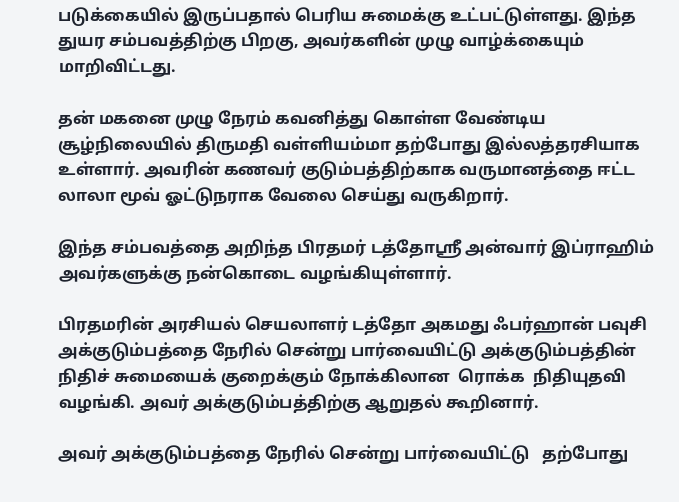படுக்கையில் இருப்பதால் பெரிய சுமைக்கு உட்பட்டுள்ளது. இந்த துயர சம்பவத்திற்கு பிறகு, அவர்களின் முழு வாழ்க்கையும் மாறிவிட்டது.

தன் மகனை முழு நேரம் கவனித்து கொள்ள வேண்டிய சூழ்நிலையில் திருமதி வள்ளியம்மா தற்போது இல்லத்தரசியாக உள்ளார். அவரின் கணவர் குடும்பத்திற்காக வருமானத்தை ஈட்ட லாலா மூவ் ஓட்டுநராக வேலை செய்து வருகிறார்.

இந்த சம்பவத்தை அறிந்த பிரதமர் டத்தோஸ்ரீ அன்வார் இப்ராஹிம் அவர்களுக்கு நன்கொடை வழங்கியுள்ளார்.

பிரதமரின் அரசியல் செயலாளர் டத்தோ அகமது ஃபர்ஹான் பவுசி   அக்குடும்பத்தை நேரில் சென்று பார்வையிட்டு அக்குடும்பத்தின் நிதிச் சுமையைக் குறைக்கும் நோக்கிலான  ரொக்க  நிதியுதவி  வழங்கி. அவர் அக்குடும்பத்திற்கு ஆறுதல் கூறினார்.

அவர் அக்குடும்பத்தை நேரில் சென்று பார்வையிட்டு   தற்போது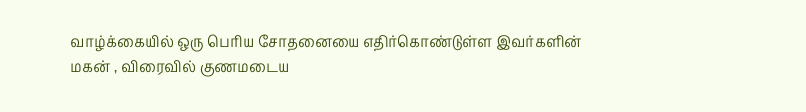வாழ்க்கையில் ஒரு பெரிய சோதனையை எதிர்கொண்டுள்ள இவர்களின் மகன் , விரைவில் குணமடைய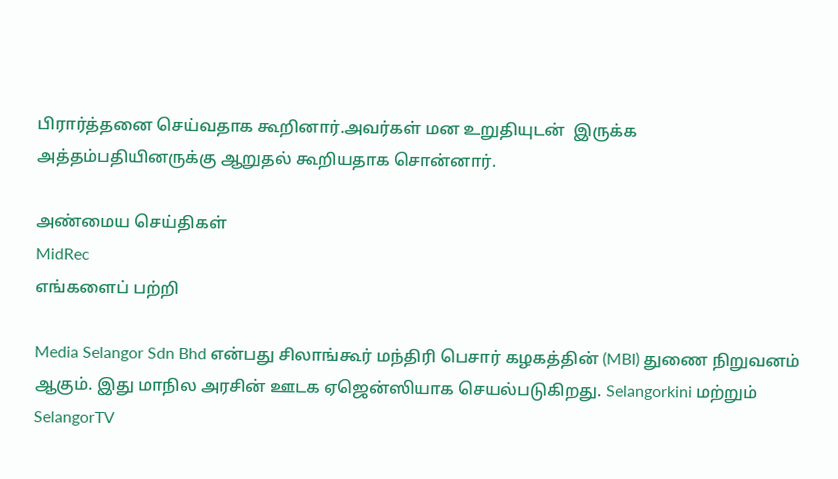பிரார்த்தனை செய்வதாக கூறினார்.அவர்கள் மன உறுதியுடன்  இருக்க அத்தம்பதியினருக்கு ஆறுதல் கூறியதாக சொன்னார்.

அண்மைய செய்திகள்
MidRec
எங்களைப் பற்றி

Media Selangor Sdn Bhd என்பது சிலாங்கூர் மந்திரி பெசார் கழகத்தின் (MBI) துணை நிறுவனம் ஆகும். இது மாநில அரசின் ஊடக ஏஜென்ஸியாக செயல்படுகிறது. Selangorkini மற்றும் SelangorTV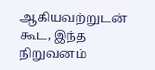ஆகியவற்றுடன் கூட, இந்த நிறுவனம்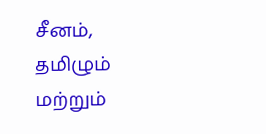சீனம், தமிழும் மற்றும்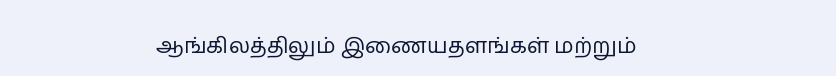ஆங்கிலத்திலும் இணையதளங்கள் மற்றும்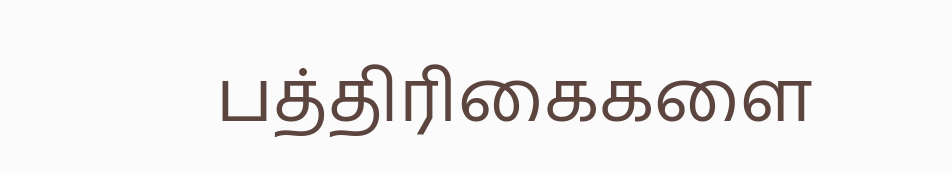பத்திரிகைகளை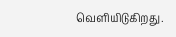வெளியிடுகிறது.